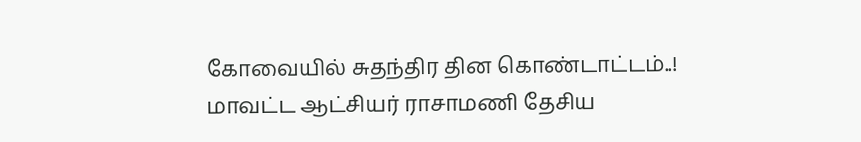கோவையில் சுதந்திர தின கொண்டாட்டம்..! மாவட்ட ஆட்சியர் ராசாமணி தேசிய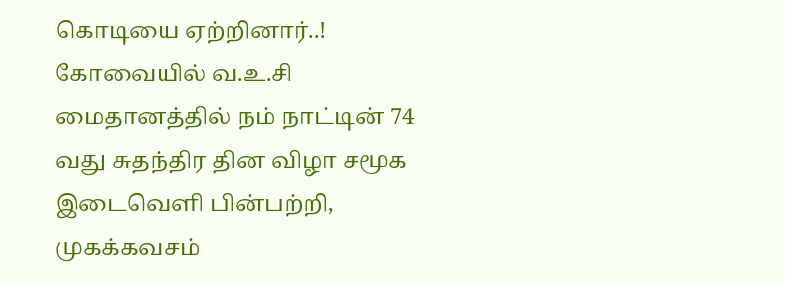கொடியை ஏற்றினார்..!
கோவையில் வ.உ.சி மைதானத்தில் நம் நாட்டின் 74 வது சுதந்திர தின விழா சமூக இடைவெளி பின்பற்றி, முகக்கவசம்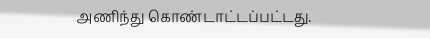அணிந்து கொண்டாட்டப்பட்டது.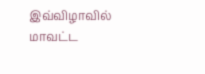இவ்விழாவில் மாவட்ட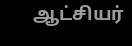ஆட்சியர்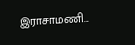இராசாமணி...